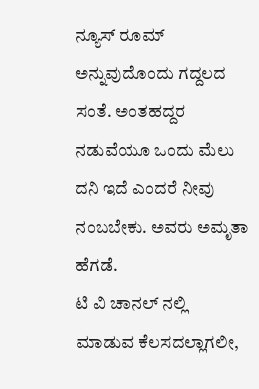ನ್ಯೂಸ್ ರೂಮ್ ಅನ್ನುವುದೊಂದು ಗದ್ದಲದ ಸಂತೆ. ಅಂತಹದ್ದರ ನಡುವೆಯೂ ಒಂದು ಮೆಲು ದನಿ ಇದೆ ಎಂದರೆ ನೀವು ನಂಬಬೇಕು. ಅವರು ಅಮೃತಾ ಹೆಗಡೆ.
ಟಿ ವಿ ಚಾನಲ್ ನಲ್ಲಿ ಮಾಡುವ ಕೆಲಸದಲ್ಲಾಗಲೀ,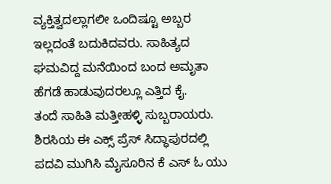ವ್ಯಕ್ತಿತ್ವದಲ್ಲಾಗಲೀ ಒಂದಿಷ್ಟೂ ಅಬ್ಬರ ಇಲ್ಲದಂತೆ ಬದುಕಿದವರು. ಸಾಹಿತ್ಯದ ಘಮವಿದ್ದ ಮನೆಯಿಂದ ಬಂದ ಅಮೃತಾ ಹೆಗಡೆ ಹಾಡುವುದರಲ್ಲೂ ಎತ್ತಿದ ಕೈ.
ತಂದೆ ಸಾಹಿತಿ ಮತ್ತೀಹಳ್ಳಿ ಸುಬ್ಬರಾಯರು. ಶಿರಸಿಯ ಈ ಎಕ್ಸ್ ಪ್ರೆಸ್ ಸಿದ್ಧಾಪುರದಲ್ಲಿ ಪದವಿ ಮುಗಿಸಿ ಮೈಸೂರಿನ ಕೆ ಎಸ್ ಓ ಯು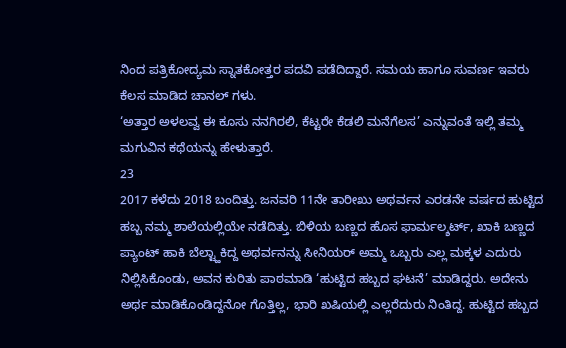ನಿಂದ ಪತ್ರಿಕೋದ್ಯಮ ಸ್ನಾತಕೋತ್ತರ ಪದವಿ ಪಡೆದಿದ್ದಾರೆ. ಸಮಯ ಹಾಗೂ ಸುವರ್ಣ ಇವರು ಕೆಲಸ ಮಾಡಿದ ಚಾನಲ್ ಗಳು.
‘ಅತ್ತಾರ ಅಳಲವ್ವ ಈ ಕೂಸು ನನಗಿರಲಿ, ಕೆಟ್ಟರೇ ಕೆಡಲಿ ಮನೆಗೆಲಸ’ ಎನ್ನುವಂತೆ ಇಲ್ಲಿ ತಮ್ಮ ಮಗುವಿನ ಕಥೆಯನ್ನು ಹೇಳುತ್ತಾರೆ.
23
2017 ಕಳೆದು 2018 ಬಂದಿತ್ತು. ಜನವರಿ 11ನೇ ತಾರೀಖು ಅಥರ್ವನ ಎರಡನೇ ವರ್ಷದ ಹುಟ್ಟಿದ ಹಬ್ಬ ನಮ್ಮ ಶಾಲೆಯಲ್ಲಿಯೇ ನಡೆದಿತ್ತು. ಬಿಳಿಯ ಬಣ್ಣದ ಹೊಸ ಫಾರ್ಮಲ್ಶರ್ಟ್, ಖಾಕಿ ಬಣ್ಣದ ಪ್ಯಾಂಟ್ ಹಾಕಿ ಬೆಲ್ಟ್ಹಾಕಿದ್ದ ಅಥರ್ವನನ್ನು ಸೀನಿಯರ್ ಅಮ್ಮ ಒಬ್ಬರು ಎಲ್ಲ ಮಕ್ಕಳ ಎದುರು ನಿಲ್ಲಿಸಿಕೊಂಡು, ಅವನ ಕುರಿತು ಪಾಠಮಾಡಿ ‘ಹುಟ್ಟಿದ ಹಬ್ಬದ ಘಟನೆ’ ಮಾಡಿದ್ದರು. ಅದೇನು ಅರ್ಥ ಮಾಡಿಕೊಂಡಿದ್ದನೋ ಗೊತ್ತಿಲ್ಲ, ಭಾರಿ ಖಷಿಯಲ್ಲಿ ಎಲ್ಲರೆದುರು ನಿಂತಿದ್ದ. ಹುಟ್ಟಿದ ಹಬ್ಬದ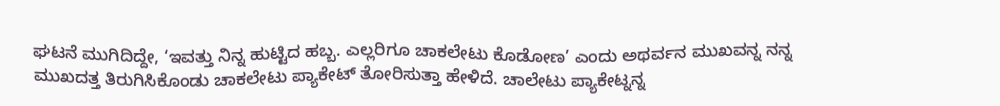ಘಟನೆ ಮುಗಿದಿದ್ದೇ, ‘ಇವತ್ತು ನಿನ್ನ ಹುಟ್ಟಿದ ಹಬ್ಬ. ಎಲ್ಲರಿಗೂ ಚಾಕಲೇಟು ಕೊಡೋಣ’ ಎಂದು ಅಥರ್ವನ ಮುಖವನ್ನ ನನ್ನ ಮುಖದತ್ತ ತಿರುಗಿಸಿಕೊಂಡು ಚಾಕಲೇಟು ಪ್ಯಾಕೇಟ್ ತೋರಿಸುತ್ತಾ ಹೇಳಿದೆ. ಚಾಲೇಟು ಪ್ಯಾಕೇಟ್ನನ್ನ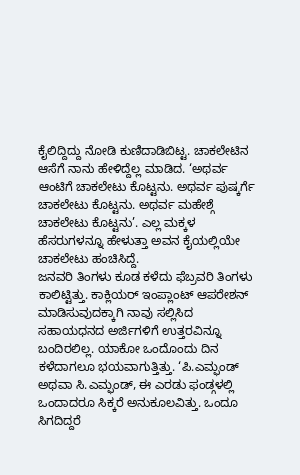ಕೈಲಿದ್ದಿದ್ದು ನೋಡಿ ಕುಣಿದಾಡಿಬಿಟ್ಟ. ಚಾಕಲೇಟಿನ ಆಸೆಗೆ ನಾನು ಹೇಳಿದ್ದೆಲ್ಲ ಮಾಡಿದ. ‘ಅಥರ್ವ ಆಂಟಿಗೆ ಚಾಕಲೇಟು ಕೊಟ್ಟನು. ಅಥರ್ವ ಪುಷ್ಕರ್ಗೆ ಚಾಕಲೇಟು ಕೊಟ್ಟನು. ಅಥರ್ವ ಮಹೇಶ್ಗೆ ಚಾಕಲೇಟು ಕೊಟ್ಟನು’. ಎಲ್ಲ ಮಕ್ಕಳ ಹೆಸರುಗಳನ್ನೂ ಹೇಳುತ್ತಾ ಅವನ ಕೈಯಲ್ಲಿಯೇ ಚಾಕಲೇಟು ಹಂಚಿಸಿದ್ದೆ.
ಜನವರಿ ತಿಂಗಳು ಕೂಡ ಕಳೆದು ಫೆಬ್ರವರಿ ತಿಂಗಳು ಕಾಲಿಟ್ಟಿತ್ತು. ಕಾಕ್ಲಿಯರ್ ಇಂಪ್ಲಾಂಟ್ ಆಪರೇಶನ್ ಮಾಡಿಸುವುದಕ್ಕಾಗಿ ನಾವು ಸಲ್ಲಿಸಿದ ಸಹಾಯಧನದ ಅರ್ಜಿಗಳಿಗೆ ಉತ್ತರವಿನ್ನೂ ಬಂದಿರಲಿಲ್ಲ. ಯಾಕೋ ಒಂದೊಂದು ದಿನ ಕಳೆದಾಗಲೂ ಭಯವಾಗುತ್ತಿತ್ತು. ‘ಪಿ.ಎಮ್ಫಂಡ್ ಅಥವಾ ಸಿ.ಎಮ್ಫಂಡ್, ಈ ಎರಡು ಫಂಡ್ಗಳಲ್ಲಿ ಒಂದಾದರೂ ಸಿಕ್ಕರೆ ಅನುಕೂಲವಿತ್ತು. ಒಂದೂ ಸಿಗದಿದ್ದರೆ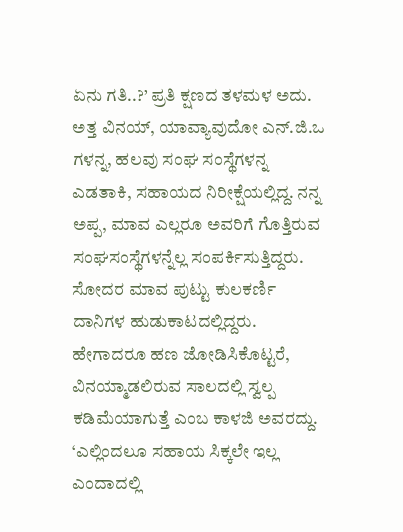ಏನು ಗತಿ..?’ ಪ್ರತಿ ಕ್ಷಣದ ತಳಮಳ ಅದು. ಅತ್ತ ವಿನಯ್, ಯಾವ್ಯಾವುದೋ ಎನ್.ಜಿ.ಒ ಗಳನ್ನ, ಹಲವು ಸಂಘ ಸಂಸ್ಥೆಗಳನ್ನ ಎಡತಾಕಿ, ಸಹಾಯದ ನಿರೀಕ್ಷೆಯಲ್ಲಿದ್ದ. ನನ್ನ ಅಪ್ಪ, ಮಾವ ಎಲ್ಲರೂ ಅವರಿಗೆ ಗೊತ್ತಿರುವ ಸಂಘಸಂಸ್ಥೆಗಳನ್ನೆಲ್ಲ ಸಂಪರ್ಕಿಸುತ್ತಿದ್ದರು. ಸೋದರ ಮಾವ ಪುಟ್ಟು ಕುಲಕರ್ಣಿ ದಾನಿಗಳ ಹುಡುಕಾಟದಲ್ಲಿದ್ದರು.
ಹೇಗಾದರೂ ಹಣ ಜೋಡಿಸಿಕೊಟ್ಟರೆ, ವಿನಯ್ಮಾಡಲಿರುವ ಸಾಲದಲ್ಲಿ ಸ್ವಲ್ಪ ಕಡಿಮೆಯಾಗುತ್ತೆ ಎಂಬ ಕಾಳಜಿ ಅವರದ್ದು.
‘ಎಲ್ಲಿಂದಲೂ ಸಹಾಯ ಸಿಕ್ಕಲೇ ಇಲ್ಲ ಎಂದಾದಲ್ಲಿ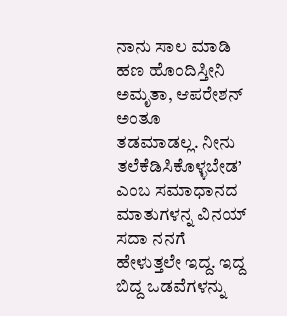ನಾನು ಸಾಲ ಮಾಡಿ ಹಣ ಹೊಂದಿಸ್ತೀನಿ ಅಮೃತಾ, ಆಪರೇಶನ್ ಅಂತೂ ತಡಮಾಡಲ್ಲ. ನೀನು ತಲೆಕೆಡಿಸಿಕೊಳ್ಳಬೇಡ’ ಎಂಬ ಸಮಾಧಾನದ ಮಾತುಗಳನ್ನ ವಿನಯ್ ಸದಾ ನನಗೆ ಹೇಳುತ್ತಲೇ ಇದ್ದ. ಇದ್ದ ಬಿದ್ದ ಒಡವೆಗಳನ್ನು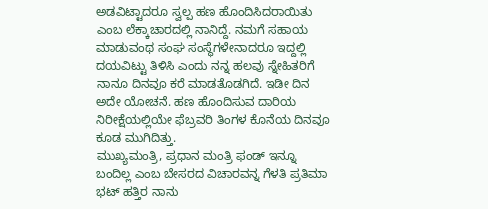ಅಡವಿಟ್ಟಾದರೂ ಸ್ವಲ್ಪ ಹಣ ಹೊಂದಿಸಿದರಾಯಿತು ಎಂಬ ಲೆಕ್ಕಾಚಾರದಲ್ಲಿ ನಾನಿದ್ದೆ. ನಮಗೆ ಸಹಾಯ ಮಾಡುವಂಥ ಸಂಘ ಸಂಸ್ಥೆಗಳೇನಾದರೂ ಇದ್ದಲ್ಲಿ ದಯವಿಟ್ಟು ತಿಳಿಸಿ ಎಂದು ನನ್ನ ಹಲವು ಸ್ನೇಹಿತರಿಗೆ ನಾನೂ ದಿನವೂ ಕರೆ ಮಾಡತೊಡಗಿದೆ. ಇಡೀ ದಿನ ಅದೇ ಯೋಚನೆ. ಹಣ ಹೊಂದಿಸುವ ದಾರಿಯ ನಿರೀಕ್ಷೆಯಲ್ಲಿಯೇ ಫೆಬ್ರವರಿ ತಿಂಗಳ ಕೊನೆಯ ದಿನವೂ ಕೂಡ ಮುಗಿದಿತ್ತು.
ಮುಖ್ಯಮಂತ್ರಿ, ಪ್ರಧಾನ ಮಂತ್ರಿ ಫಂಡ್ ಇನ್ನೂ ಬಂದಿಲ್ಲ ಎಂಬ ಬೇಸರದ ವಿಚಾರವನ್ನ ಗೆಳತಿ ಪ್ರತಿಮಾ ಭಟ್ ಹತ್ತಿರ ನಾನು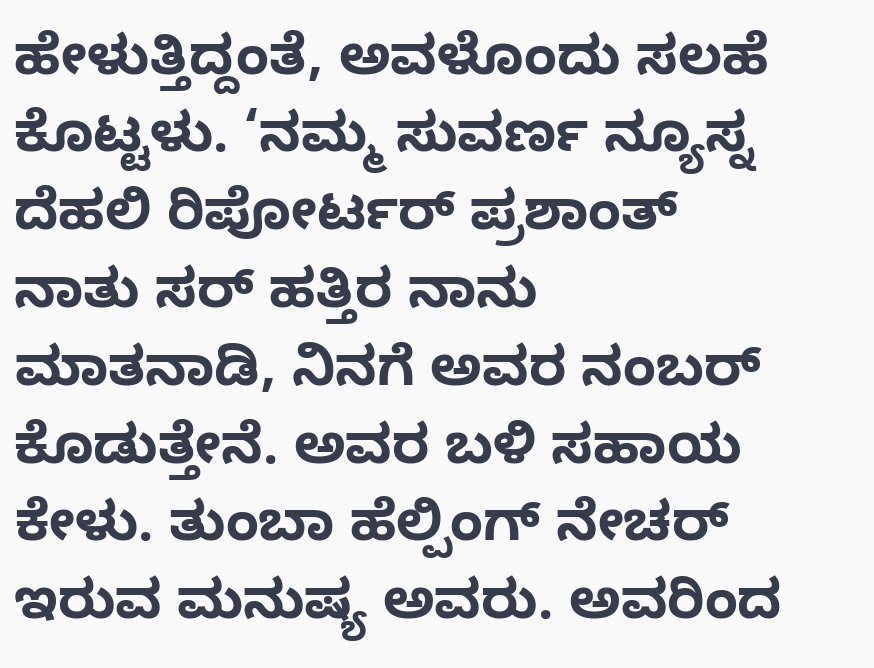ಹೇಳುತ್ತಿದ್ದಂತೆ, ಅವಳೊಂದು ಸಲಹೆ ಕೊಟ್ಟಳು. ‘ನಮ್ಮ ಸುವರ್ಣ ನ್ಯೂಸ್ನ ದೆಹಲಿ ರಿಪೋರ್ಟರ್ ಪ್ರಶಾಂತ್ ನಾತು ಸರ್ ಹತ್ತಿರ ನಾನು ಮಾತನಾಡಿ, ನಿನಗೆ ಅವರ ನಂಬರ್ ಕೊಡುತ್ತೇನೆ. ಅವರ ಬಳಿ ಸಹಾಯ ಕೇಳು. ತುಂಬಾ ಹೆಲ್ಪಿಂಗ್ ನೇಚರ್ ಇರುವ ಮನುಷ್ಯ ಅವರು. ಅವರಿಂದ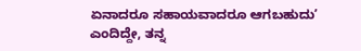ಏನಾದರೂ ಸಹಾಯವಾದರೂ ಆಗಬಹುದು’ ಎಂದಿದ್ದೇ, ತನ್ನ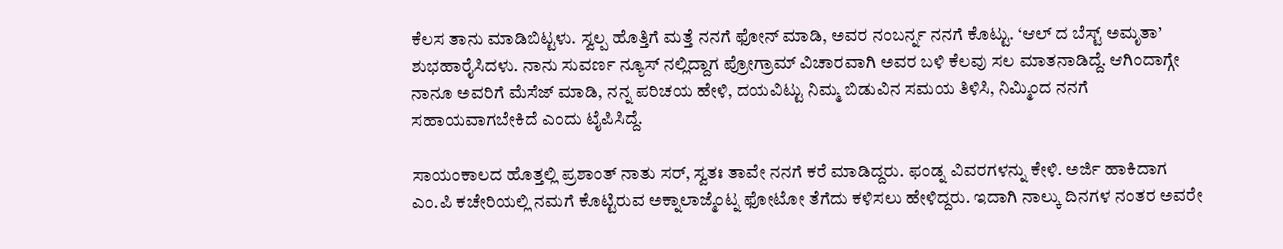ಕೆಲಸ ತಾನು ಮಾಡಿಬಿಟ್ಟಳು. ಸ್ವಲ್ಪ ಹೊತ್ತಿಗೆ ಮತ್ತೆ ನನಗೆ ಫೋನ್ ಮಾಡಿ, ಅವರ ನಂಬರ್ನ್ನ ನನಗೆ ಕೊಟ್ಟು. ‘ಆಲ್ ದ ಬೆಸ್ಟ್ ಅಮೃತಾ’ ಶುಭಹಾರೈಸಿದಳು. ನಾನು ಸುವರ್ಣ ನ್ಯೂಸ್ ನಲ್ಲಿದ್ದಾಗ ಪ್ರೋಗ್ರಾಮ್ ವಿಚಾರವಾಗಿ ಅವರ ಬಳಿ ಕೆಲವು ಸಲ ಮಾತನಾಡಿದ್ದೆ. ಆಗಿಂದಾಗ್ಗೇ ನಾನೂ ಅವರಿಗೆ ಮೆಸೆಜ್ ಮಾಡಿ, ನನ್ನ ಪರಿಚಯ ಹೇಳಿ, ದಯವಿಟ್ಟು ನಿಮ್ಮ ಬಿಡುವಿನ ಸಮಯ ತಿಳಿಸಿ, ನಿಮ್ಮಿಂದ ನನಗೆ ಸಹಾಯವಾಗಬೇಕಿದೆ ಎಂದು ಟೈಪಿಸಿದ್ದೆ.

ಸಾಯಂಕಾಲದ ಹೊತ್ತಲ್ಲಿ ಪ್ರಶಾಂತ್ ನಾತು ಸರ್, ಸ್ವತಃ ತಾವೇ ನನಗೆ ಕರೆ ಮಾಡಿದ್ದರು. ಫಂಡ್ನ ವಿವರಗಳನ್ನು ಕೇಳಿ. ಅರ್ಜಿ ಹಾಕಿದಾಗ ಎಂ.ಪಿ ಕಚೇರಿಯಲ್ಲಿ ನಮಗೆ ಕೊಟ್ಟಿರುವ ಅಕ್ನಾಲಾಜ್ಮೆಂಟ್ನ ಫೋಟೋ ತೆಗೆದು ಕಳಿಸಲು ಹೇಳಿದ್ದರು. ಇದಾಗಿ ನಾಲ್ಕು ದಿನಗಳ ನಂತರ ಅವರೇ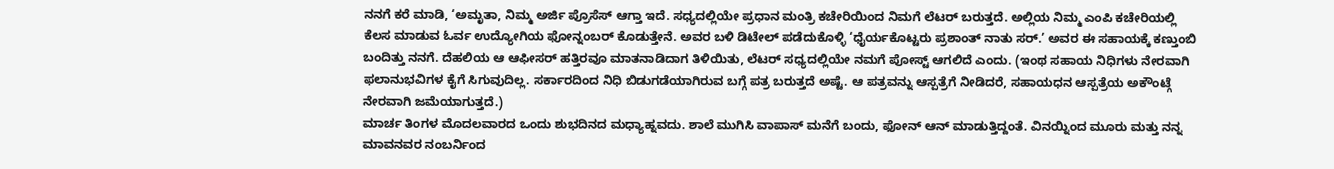ನನಗೆ ಕರೆ ಮಾಡಿ, ‘ಅಮೃತಾ, ನಿಮ್ಮ ಅರ್ಜಿ ಪ್ರೊಸೆಸ್ ಆಗ್ತಾ ಇದೆ. ಸಧ್ಯದಲ್ಲಿಯೇ ಪ್ರಧಾನ ಮಂತ್ರಿ ಕಚೇರಿಯಿಂದ ನಿಮಗೆ ಲೆಟರ್ ಬರುತ್ತದೆ. ಅಲ್ಲಿಯ ನಿಮ್ಮ ಎಂಪಿ ಕಚೇರಿಯಲ್ಲಿ ಕೆಲಸ ಮಾಡುವ ಓರ್ವ ಉದ್ಯೋಗಿಯ ಫೋನ್ನಂಬರ್ ಕೊಡುತ್ತೇನೆ. ಅವರ ಬಳಿ ಡಿಟೇಲ್ ಪಡೆದುಕೊಳ್ಳಿ ‘ಧೈರ್ಯಕೊಟ್ಟರು ಪ್ರಶಾಂತ್ ನಾತು ಸರ್.’ ಅವರ ಈ ಸಹಾಯಕ್ಕೆ ಕಣ್ತುಂಬಿ ಬಂದಿತ್ತು ನನಗೆ. ದೆಹಲಿಯ ಆ ಆಫೀಸರ್ ಹತ್ತಿರವೂ ಮಾತನಾಡಿದಾಗ ತಿಳಿಯಿತು, ಲೆಟರ್ ಸಧ್ಯದಲ್ಲಿಯೇ ನಮಗೆ ಪೋಸ್ಟ್ ಆಗಲಿದೆ ಎಂದು. (ಇಂಥ ಸಹಾಯ ನಿಧಿಗಳು ನೇರವಾಗಿ ಫಲಾನುಭವಿಗಳ ಕೈಗೆ ಸಿಗುವುದಿಲ್ಲ. ಸರ್ಕಾರದಿಂದ ನಿಧಿ ಬಿಡುಗಡೆಯಾಗಿರುವ ಬಗ್ಗೆ ಪತ್ರ ಬರುತ್ತದೆ ಅಷ್ಟೆ. ಆ ಪತ್ರವನ್ನು ಆಸ್ಪತ್ರೆಗೆ ನೀಡಿದರೆ, ಸಹಾಯಧನ ಆಸ್ಪತ್ರೆಯ ಅಕೌಂಟ್ಗೆ ನೇರವಾಗಿ ಜಮೆಯಾಗುತ್ತದೆ.)
ಮಾರ್ಚ ತಿಂಗಳ ಮೊದಲವಾರದ ಒಂದು ಶುಭದಿನದ ಮಧ್ಯಾಹ್ನವದು. ಶಾಲೆ ಮುಗಿಸಿ ವಾಪಾಸ್ ಮನೆಗೆ ಬಂದು, ಫೋನ್ ಆನ್ ಮಾಡುತ್ತಿದ್ದಂತೆ. ವಿನಯ್ನಿಂದ ಮೂರು ಮತ್ತು ನನ್ನ ಮಾವನವರ ನಂಬರ್ನಿಂದ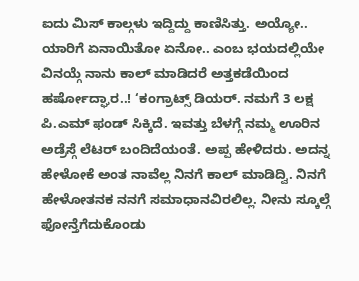ಐದು ಮಿಸ್ ಕಾಲ್ಗಳು ಇದ್ದಿದ್ದು ಕಾಣಿಸಿತ್ತು. ಅಯ್ಯೋ.. ಯಾರಿಗೆ ಏನಾಯಿತೋ ಏನೋ.. ಎಂಬ ಭಯದಲ್ಲಿಯೇ ವಿನಯ್ಗೆ ನಾನು ಕಾಲ್ ಮಾಡಿದರೆ ಅತ್ತಕಡೆಯಿಂದ ಹರ್ಷೋದ್ಘಾರ..! ‘ಕಂಗ್ರಾಟ್ಸ್ ಡಿಯರ್. ನಮಗೆ 3 ಲಕ್ಷ ಪಿ.ಎಮ್ ಫಂಡ್ ಸಿಕ್ಕಿದೆ. ಇವತ್ತು ಬೆಳಗ್ಗೆ ನಮ್ಮ ಊರಿನ ಅಡ್ರೆಸ್ಗೆ ಲೆಟರ್ ಬಂದಿದೆಯಂತೆ. ಅಪ್ಪ ಹೇಳಿದರು. ಅದನ್ನ ಹೇಳೋಕೆ ಅಂತ ನಾವೆಲ್ಲ ನಿನಗೆ ಕಾಲ್ ಮಾಡಿದ್ವಿ. ನಿನಗೆ ಹೇಳೋತನಕ ನನಗೆ ಸಮಾಧಾನವಿರಲಿಲ್ಲ. ನೀನು ಸ್ಕೂಲ್ಗೆ ಫೋನ್ತೆಗೆದುಕೊಂಡು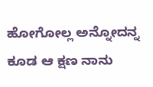ಹೋಗೋಲ್ಲ ಅನ್ನೋದನ್ನ ಕೂಡ ಆ ಕ್ಷಣ ನಾನು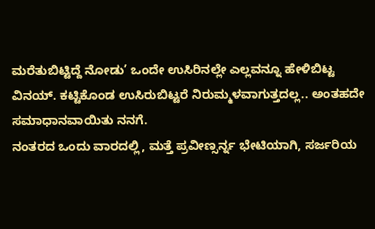ಮರೆತುಬಿಟ್ಟಿದ್ದೆ ನೋಡು’ ಒಂದೇ ಉಸಿರಿನಲ್ಲೇ ಎಲ್ಲವನ್ನೂ ಹೇಳಿಬಿಟ್ಟ ವಿನಯ್. ಕಟ್ಟಿಕೊಂಡ ಉಸಿರುಬಿಟ್ಟರೆ ನಿರುಮ್ಮಳವಾಗುತ್ತದಲ್ಲ.. ಅಂತಹದೇ ಸಮಾಧಾನವಾಯಿತು ನನಗೆ.
ನಂತರದ ಒಂದು ವಾರದಲ್ಲಿ, ಮತ್ತೆ ಪ್ರವೀಣ್ಸರ್ನ್ನ ಭೇಟಿಯಾಗಿ, ಸರ್ಜರಿಯ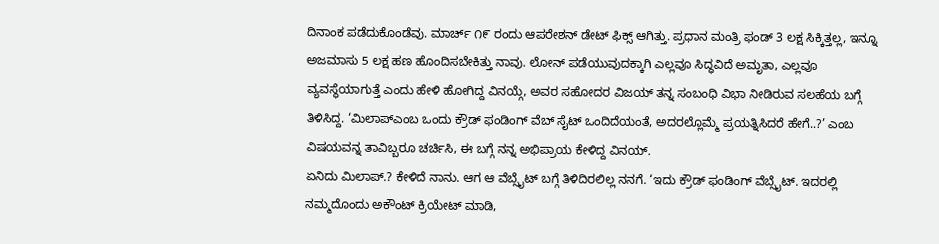ದಿನಾಂಕ ಪಡೆದುಕೊಂಡೆವು. ಮಾರ್ಚ್ ೧೯ ರಂದು ಆಪರೇಶನ್ ಡೇಟ್ ಫಿಕ್ಸ್ ಆಗಿತ್ತು. ಪ್ರಧಾನ ಮಂತ್ರಿ ಫಂಡ್ 3 ಲಕ್ಷ ಸಿಕ್ಕಿತ್ತಲ್ಲ, ಇನ್ನೂ ಅಜಮಾಸು 5 ಲಕ್ಷ ಹಣ ಹೊಂದಿಸಬೇಕಿತ್ತು ನಾವು. ಲೋನ್ ಪಡೆಯುವುದಕ್ಕಾಗಿ ಎಲ್ಲವೂ ಸಿದ್ಧವಿದೆ ಅಮೃತಾ, ಎಲ್ಲವೂ ವ್ಯವಸ್ಥೆಯಾಗುತ್ತೆ ಎಂದು ಹೇಳಿ ಹೋಗಿದ್ದ ವಿನಯ್ಗೆ, ಅವರ ಸಹೋದರ ವಿಜಯ್ ತನ್ನ ಸಂಬಂಧಿ ವಿಭಾ ನೀಡಿರುವ ಸಲಹೆಯ ಬಗ್ಗೆ ತಿಳಿಸಿದ್ದ. ‘ಮಿಲಾಪ್ಎಂಬ ಒಂದು ಕ್ರೌಡ್ ಫಂಡಿಂಗ್ ವೆಬ್ ಸೈಟ್ ಒಂದಿದೆಯಂತೆ, ಅದರಲ್ಲೊಮ್ಮೆ ಪ್ರಯತ್ನಿಸಿದರೆ ಹೇಗೆ..?’ ಎಂಬ ವಿಷಯವನ್ನ ತಾವಿಬ್ಬರೂ ಚರ್ಚಿಸಿ, ಈ ಬಗ್ಗೆ ನನ್ನ ಅಭಿಪ್ರಾಯ ಕೇಳಿದ್ದ ವಿನಯ್.
ಏನಿದು ಮಿಲಾಪ್.? ಕೇಳಿದೆ ನಾನು. ಆಗ ಆ ವೆಬ್ಸೈಟ್ ಬಗ್ಗೆ ತಿಳಿದಿರಲಿಲ್ಲ ನನಗೆ. ‘ಇದು ಕ್ರೌಡ್ ಫಂಡಿಂಗ್ ವೆಬ್ಸೈಟ್. ಇದರಲ್ಲಿ ನಮ್ಮದೊಂದು ಅಕೌಂಟ್ ಕ್ರಿಯೇಟ್ ಮಾಡಿ,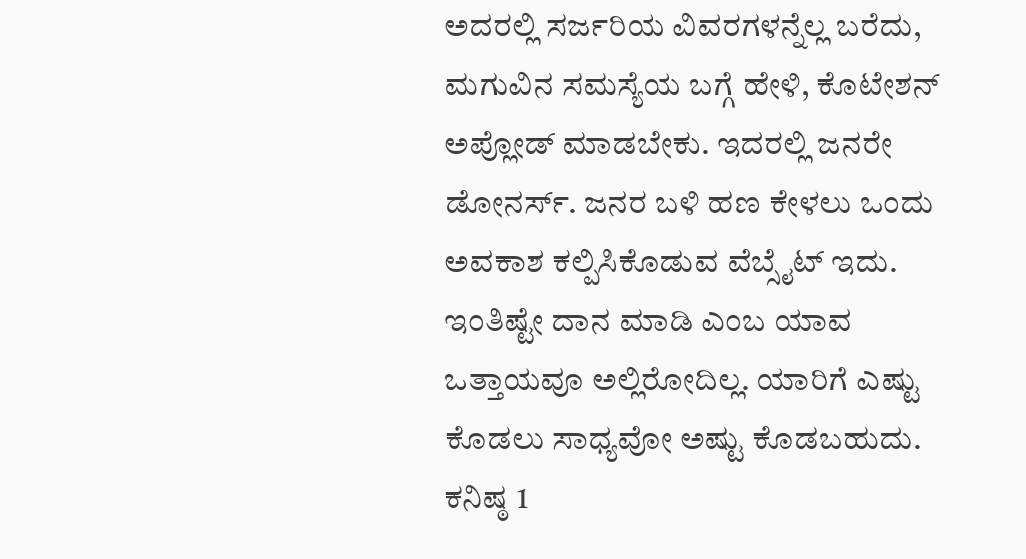ಅದರಲ್ಲಿ ಸರ್ಜರಿಯ ವಿವರಗಳನ್ನೆಲ್ಲ ಬರೆದು, ಮಗುವಿನ ಸಮಸ್ಯೆಯ ಬಗ್ಗೆ ಹೇಳಿ, ಕೊಟೇಶನ್ ಅಪ್ಲೋಡ್ ಮಾಡಬೇಕು. ಇದರಲ್ಲಿ ಜನರೇ ಡೋನರ್ಸ್. ಜನರ ಬಳಿ ಹಣ ಕೇಳಲು ಒಂದು ಅವಕಾಶ ಕಲ್ಪಿಸಿಕೊಡುವ ವೆಬ್ಸೈಟ್ ಇದು. ಇಂತಿಷ್ಟೇ ದಾನ ಮಾಡಿ ಎಂಬ ಯಾವ ಒತ್ತಾಯವೂ ಅಲ್ಲಿರೋದಿಲ್ಲ. ಯಾರಿಗೆ ಎಷ್ಟು ಕೊಡಲು ಸಾಧ್ಯವೋ ಅಷ್ಟು ಕೊಡಬಹುದು. ಕನಿಷ್ಠ 1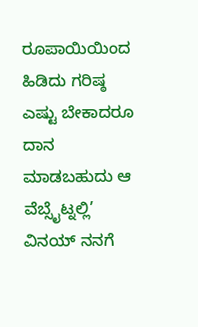ರೂಪಾಯಿಯಿಂದ ಹಿಡಿದು ಗರಿಷ್ಠ ಎಷ್ಟು ಬೇಕಾದರೂ ದಾನ ಮಾಡಬಹುದು ಆ ವೆಬ್ಸೈಟ್ನಲ್ಲಿ’ ವಿನಯ್ ನನಗೆ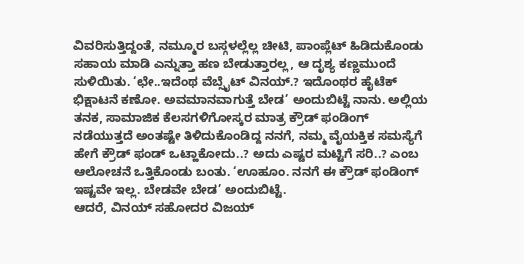ವಿವರಿಸುತ್ತಿದ್ದಂತೆ, ನಮ್ಮೂರ ಬಸ್ಗಳಲ್ಲೆಲ್ಲ ಚೀಟಿ, ಪಾಂಪ್ಲೆಟ್ ಹಿಡಿದುಕೊಂಡು ಸಹಾಯ ಮಾಡಿ ಎನ್ನುತ್ತಾ ಹಣ ಬೇಡುತ್ತಾರಲ್ಲ, ಆ ದೃಶ್ಯ ಕಣ್ಣಮುಂದೆ ಸುಳಿಯಿತು. ‘ಛೇ..ಇದೆಂಥ ವೆಬ್ಸೈಟ್ ವಿನಯ್.? ಇದೊಂಥರ ಹೈಟೆಕ್ ಭಿಕ್ಷಾಟನೆ ಕಣೋ. ಅವಮಾನವಾಗುತ್ತೆ ಬೇಡ’ ಅಂದುಬಿಟ್ಟೆ ನಾನು. ಅಲ್ಲಿಯ ತನಕ, ಸಾಮಾಜಿಕ ಕೆಲಸಗಳಿಗೋಸ್ಕರ ಮಾತ್ರ ಕ್ರೌಡ್ ಫಂಡಿಂಗ್ ನಡೆಯುತ್ತದೆ ಅಂತಷ್ಟೇ ತಿಳಿದುಕೊಂಡಿದ್ದ ನನಗೆ, ನಮ್ಮ ವೈಯಕ್ತಿಕ ಸಮಸ್ಯೆಗೆ ಹೇಗೆ ಕ್ರೌಡ್ ಫಂಡ್ ಒಟ್ಹಾಕೋದು..? ಅದು ಎಷ್ಟರ ಮಟ್ಟಿಗೆ ಸರಿ..? ಎಂಬ ಆಲೋಚನೆ ಒತ್ತಿಕೊಂಡು ಬಂತು. ‘ಊಹೂಂ. ನನಗೆ ಈ ಕ್ರೌಡ್ ಫಂಡಿಂಗ್ ಇಷ್ಟವೇ ಇಲ್ಲ. ಬೇಡವೇ ಬೇಡ’ ಅಂದುಬಿಟ್ಟೆ.
ಆದರೆ, ವಿನಯ್ ಸಹೋದರ ವಿಜಯ್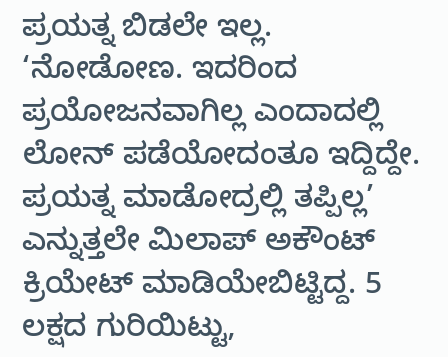ಪ್ರಯತ್ನ ಬಿಡಲೇ ಇಲ್ಲ. ‘ನೋಡೋಣ. ಇದರಿಂದ ಪ್ರಯೋಜನವಾಗಿಲ್ಲ ಎಂದಾದಲ್ಲಿ ಲೋನ್ ಪಡೆಯೋದಂತೂ ಇದ್ದಿದ್ದೇ. ಪ್ರಯತ್ನ ಮಾಡೋದ್ರಲ್ಲಿ ತಪ್ಪಿಲ್ಲ’ ಎನ್ನುತ್ತಲೇ ಮಿಲಾಪ್ ಅಕೌಂಟ್ ಕ್ರಿಯೇಟ್ ಮಾಡಿಯೇಬಿಟ್ಟಿದ್ದ. 5 ಲಕ್ಷದ ಗುರಿಯಿಟ್ಟು,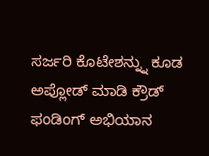ಸರ್ಜರಿ ಕೊಟೇಶನ್ನ್ನು ಕೂಡ ಅಪ್ಲೋಡ್ ಮಾಡಿ ಕ್ರೌಡ್ ಫಂಡಿಂಗ್ ಅಭಿಯಾನ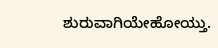ಶುರುವಾಗಿಯೇಹೋಯ್ತು.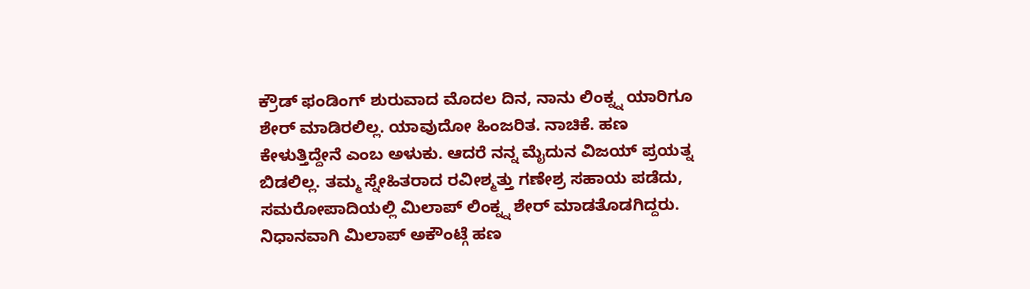ಕ್ರೌಡ್ ಫಂಡಿಂಗ್ ಶುರುವಾದ ಮೊದಲ ದಿನ, ನಾನು ಲಿಂಕ್ನ್ನ ಯಾರಿಗೂ ಶೇರ್ ಮಾಡಿರಲಿಲ್ಲ. ಯಾವುದೋ ಹಿಂಜರಿತ. ನಾಚಿಕೆ. ಹಣ ಕೇಳುತ್ತಿದ್ದೇನೆ ಎಂಬ ಅಳುಕು. ಆದರೆ ನನ್ನ ಮೈದುನ ವಿಜಯ್ ಪ್ರಯತ್ನ ಬಿಡಲಿಲ್ಲ. ತಮ್ಮ ಸ್ನೇಹಿತರಾದ ರವೀಶ್ಮತ್ತು ಗಣೇಶ್ರ ಸಹಾಯ ಪಡೆದು, ಸಮರೋಪಾದಿಯಲ್ಲಿ ಮಿಲಾಪ್ ಲಿಂಕ್ನ್ನ ಶೇರ್ ಮಾಡತೊಡಗಿದ್ದರು. ನಿಧಾನವಾಗಿ ಮಿಲಾಪ್ ಅಕೌಂಟ್ಗೆ ಹಣ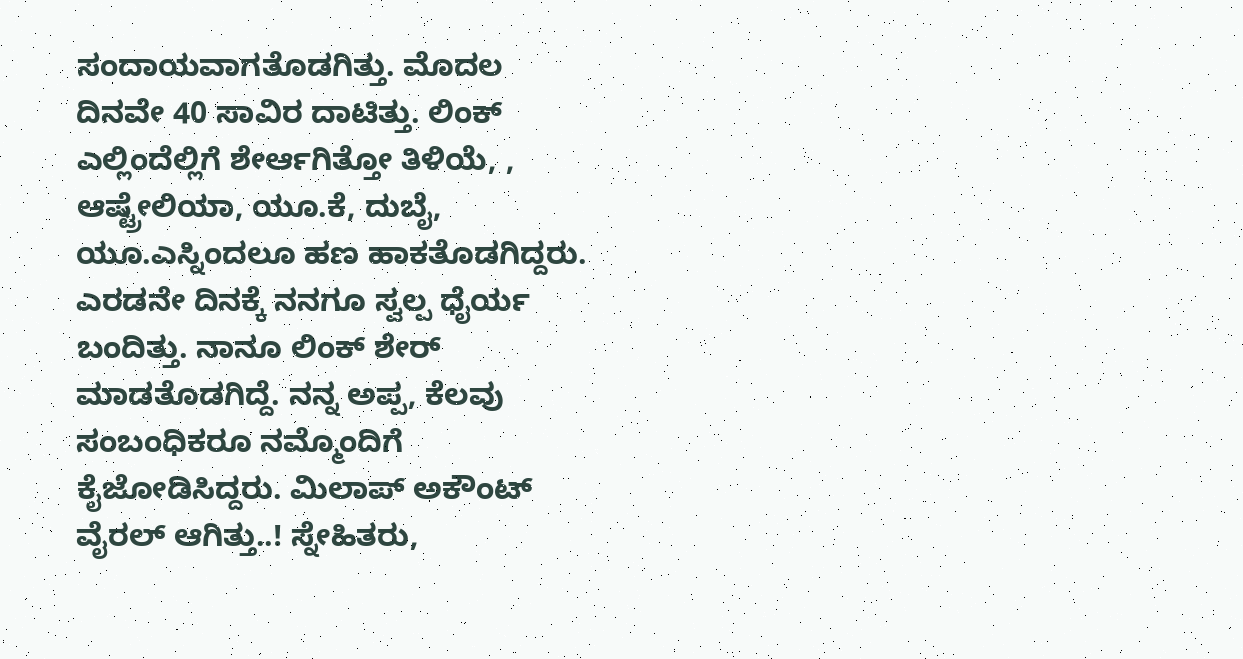ಸಂದಾಯವಾಗತೊಡಗಿತ್ತು. ಮೊದಲ ದಿನವೇ 40 ಸಾವಿರ ದಾಟಿತ್ತು. ಲಿಂಕ್ ಎಲ್ಲಿಂದೆಲ್ಲಿಗೆ ಶೇರ್ಆಗಿತ್ತೋ ತಿಳಿಯೆ, , ಆಷ್ಟ್ರೇಲಿಯಾ, ಯೂ.ಕೆ, ದುಬೈ, ಯೂ.ಎಸ್ನಿಂದಲೂ ಹಣ ಹಾಕತೊಡಗಿದ್ದರು. ಎರಡನೇ ದಿನಕ್ಕೆ ನನಗೂ ಸ್ವಲ್ಪ ಧೈರ್ಯ ಬಂದಿತ್ತು. ನಾನೂ ಲಿಂಕ್ ಶೇರ್ ಮಾಡತೊಡಗಿದ್ದೆ. ನನ್ನ ಅಪ್ಪ, ಕೆಲವು ಸಂಬಂಧಿಕರೂ ನಮ್ಮೊಂದಿಗೆ ಕೈಜೋಡಿಸಿದ್ದರು. ಮಿಲಾಪ್ ಅಕೌಂಟ್ ವೈರಲ್ ಆಗಿತ್ತು..! ಸ್ನೇಹಿತರು,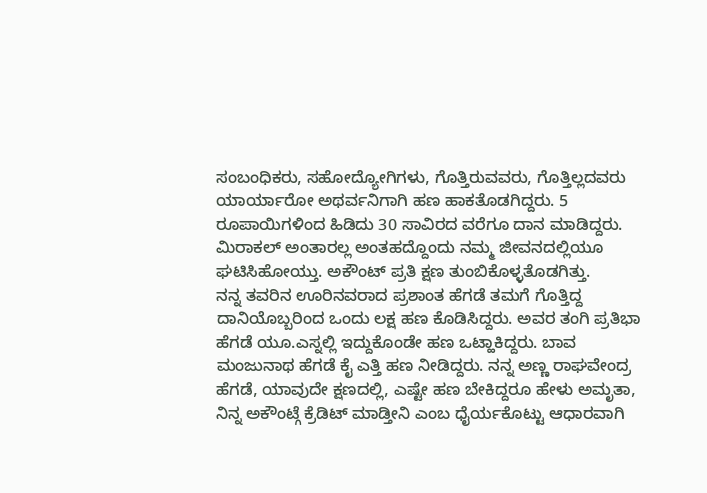ಸಂಬಂಧಿಕರು, ಸಹೋದ್ಯೋಗಿಗಳು, ಗೊತ್ತಿರುವವರು, ಗೊತ್ತಿಲ್ಲದವರು ಯಾರ್ಯಾರೋ ಅಥರ್ವನಿಗಾಗಿ ಹಣ ಹಾಕತೊಡಗಿದ್ದರು. 5 ರೂಪಾಯಿಗಳಿಂದ ಹಿಡಿದು 30 ಸಾವಿರದ ವರೆಗೂ ದಾನ ಮಾಡಿದ್ದರು. ಮಿರಾಕಲ್ ಅಂತಾರಲ್ಲ ಅಂತಹದ್ದೊಂದು ನಮ್ಮ ಜೀವನದಲ್ಲಿಯೂ ಘಟಿಸಿಹೋಯ್ತು. ಅಕೌಂಟ್ ಪ್ರತಿ ಕ್ಷಣ ತುಂಬಿಕೊಳ್ಳತೊಡಗಿತ್ತು.
ನನ್ನ ತವರಿನ ಊರಿನವರಾದ ಪ್ರಶಾಂತ ಹೆಗಡೆ ತಮಗೆ ಗೊತ್ತಿದ್ದ ದಾನಿಯೊಬ್ಬರಿಂದ ಒಂದು ಲಕ್ಷ ಹಣ ಕೊಡಿಸಿದ್ದರು. ಅವರ ತಂಗಿ ಪ್ರತಿಭಾ ಹೆಗಡೆ ಯೂ.ಎಸ್ನಲ್ಲಿ ಇದ್ದುಕೊಂಡೇ ಹಣ ಒಟ್ಹಾಕಿದ್ದರು. ಬಾವ ಮಂಜುನಾಥ ಹೆಗಡೆ ಕೈ ಎತ್ತಿ ಹಣ ನೀಡಿದ್ದರು. ನನ್ನ ಅಣ್ಣ ರಾಘವೇಂದ್ರ ಹೆಗಡೆ, ಯಾವುದೇ ಕ್ಷಣದಲ್ಲಿ, ಎಷ್ಟೇ ಹಣ ಬೇಕಿದ್ದರೂ ಹೇಳು ಅಮೃತಾ, ನಿನ್ನ ಅಕೌಂಟ್ಗೆ ಕ್ರೆಡಿಟ್ ಮಾಡ್ತೀನಿ ಎಂಬ ಧೈರ್ಯಕೊಟ್ಟು ಆಧಾರವಾಗಿ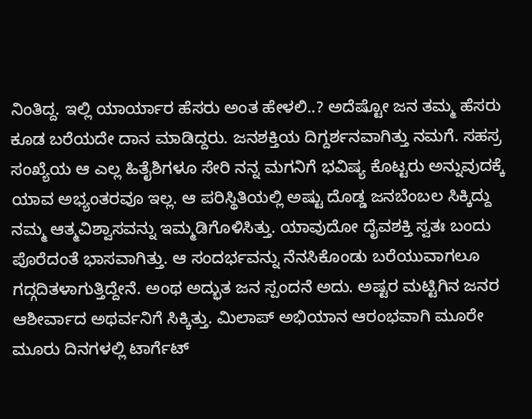ನಿಂತಿದ್ದ. ಇಲ್ಲಿ ಯಾರ್ಯಾರ ಹೆಸರು ಅಂತ ಹೇಳಲಿ..? ಅದೆಷ್ಟೋ ಜನ ತಮ್ಮ ಹೆಸರು ಕೂಡ ಬರೆಯದೇ ದಾನ ಮಾಡಿದ್ದರು. ಜನಶಕ್ತಿಯ ದಿಗ್ದರ್ಶನವಾಗಿತ್ತು ನಮಗೆ. ಸಹಸ್ರ ಸಂಖ್ಯೆಯ ಆ ಎಲ್ಲ ಹಿತೈಶಿಗಳೂ ಸೇರಿ ನನ್ನ ಮಗನಿಗೆ ಭವಿಷ್ಯ ಕೊಟ್ಟರು ಅನ್ನುವುದಕ್ಕೆ ಯಾವ ಅಭ್ಯಂತರವೂ ಇಲ್ಲ. ಆ ಪರಿಸ್ಥಿತಿಯಲ್ಲಿ ಅಷ್ಟು ದೊಡ್ಡ ಜನಬೆಂಬಲ ಸಿಕ್ಕಿದ್ದು ನಮ್ಮ ಆತ್ಮವಿಶ್ವಾಸವನ್ನು ಇಮ್ಮಡಿಗೊಳಿಸಿತ್ತು. ಯಾವುದೋ ದೈವಶಕ್ತಿ ಸ್ವತಃ ಬಂದು ಪೊರೆದಂತೆ ಭಾಸವಾಗಿತ್ತು. ಆ ಸಂದರ್ಭವನ್ನು ನೆನಸಿಕೊಂಡು ಬರೆಯುವಾಗಲೂ ಗದ್ಗದಿತಳಾಗುತ್ತಿದ್ದೇನೆ. ಅಂಥ ಅದ್ಭುತ ಜನ ಸ್ಪಂದನೆ ಅದು. ಅಷ್ಟರ ಮಟ್ಟಿಗಿನ ಜನರ ಆಶೀರ್ವಾದ ಅಥರ್ವನಿಗೆ ಸಿಕ್ಕಿತ್ತು. ಮಿಲಾಪ್ ಅಭಿಯಾನ ಆರಂಭವಾಗಿ ಮೂರೇ ಮೂರು ದಿನಗಳಲ್ಲಿ ಟಾರ್ಗೆಟ್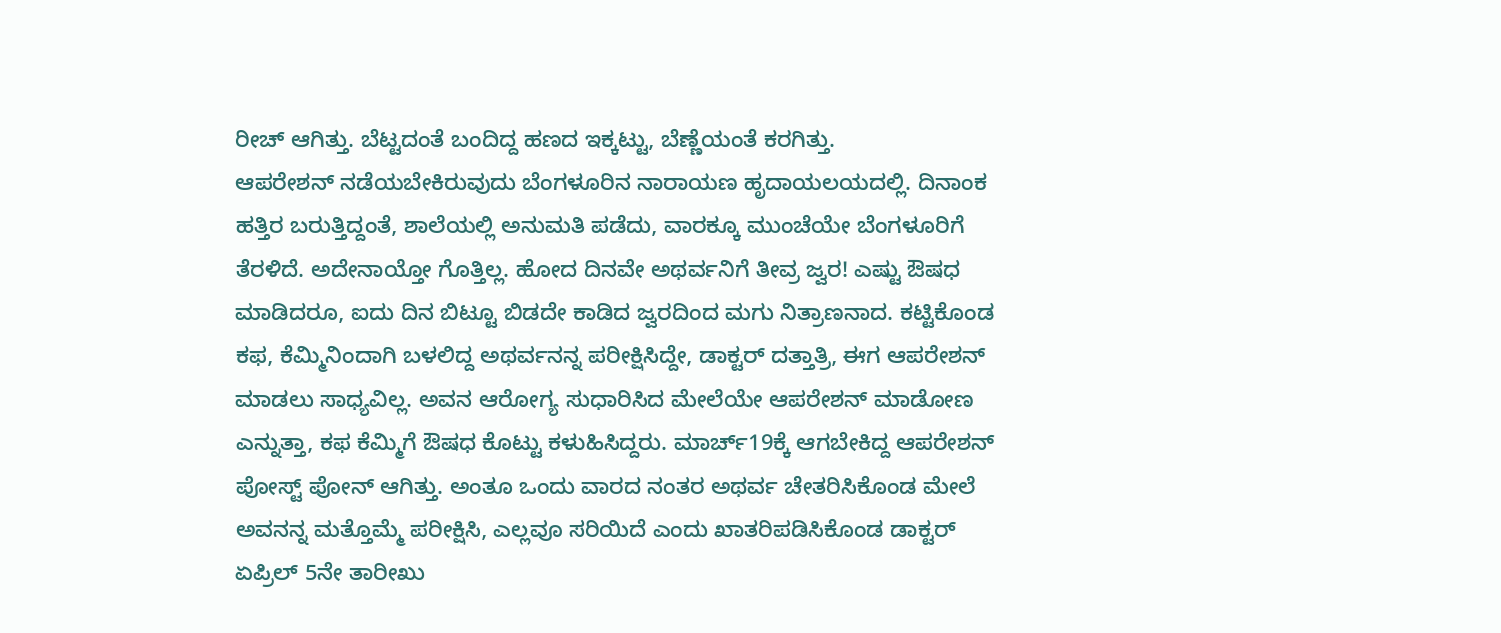ರೀಚ್ ಆಗಿತ್ತು. ಬೆಟ್ಟದಂತೆ ಬಂದಿದ್ದ ಹಣದ ಇಕ್ಕಟ್ಟು, ಬೆಣ್ಣೆಯಂತೆ ಕರಗಿತ್ತು.
ಆಪರೇಶನ್ ನಡೆಯಬೇಕಿರುವುದು ಬೆಂಗಳೂರಿನ ನಾರಾಯಣ ಹೃದಾಯಲಯದಲ್ಲಿ. ದಿನಾಂಕ ಹತ್ತಿರ ಬರುತ್ತಿದ್ದಂತೆ, ಶಾಲೆಯಲ್ಲಿ ಅನುಮತಿ ಪಡೆದು, ವಾರಕ್ಕೂ ಮುಂಚೆಯೇ ಬೆಂಗಳೂರಿಗೆ ತೆರಳಿದೆ. ಅದೇನಾಯ್ತೋ ಗೊತ್ತಿಲ್ಲ. ಹೋದ ದಿನವೇ ಅಥರ್ವನಿಗೆ ತೀವ್ರ ಜ್ವರ! ಎಷ್ಟು ಔಷಧ ಮಾಡಿದರೂ, ಐದು ದಿನ ಬಿಟ್ಟೂ ಬಿಡದೇ ಕಾಡಿದ ಜ್ವರದಿಂದ ಮಗು ನಿತ್ರಾಣನಾದ. ಕಟ್ಟಿಕೊಂಡ ಕಫ, ಕೆಮ್ಮಿನಿಂದಾಗಿ ಬಳಲಿದ್ದ ಅಥರ್ವನನ್ನ ಪರೀಕ್ಷಿಸಿದ್ದೇ, ಡಾಕ್ಟರ್ ದತ್ತಾತ್ರಿ, ಈಗ ಆಪರೇಶನ್ ಮಾಡಲು ಸಾಧ್ಯವಿಲ್ಲ. ಅವನ ಆರೋಗ್ಯ ಸುಧಾರಿಸಿದ ಮೇಲೆಯೇ ಆಪರೇಶನ್ ಮಾಡೋಣ ಎನ್ನುತ್ತಾ, ಕಫ ಕೆಮ್ಮಿಗೆ ಔಷಧ ಕೊಟ್ಟು ಕಳುಹಿಸಿದ್ದರು. ಮಾರ್ಚ್19ಕ್ಕೆ ಆಗಬೇಕಿದ್ದ ಆಪರೇಶನ್ ಪೋಸ್ಟ್ ಪೋನ್ ಆಗಿತ್ತು. ಅಂತೂ ಒಂದು ವಾರದ ನಂತರ ಅಥರ್ವ ಚೇತರಿಸಿಕೊಂಡ ಮೇಲೆ ಅವನನ್ನ ಮತ್ತೊಮ್ಮೆ ಪರೀಕ್ಷಿಸಿ, ಎಲ್ಲವೂ ಸರಿಯಿದೆ ಎಂದು ಖಾತರಿಪಡಿಸಿಕೊಂಡ ಡಾಕ್ಟರ್ ಏಪ್ರಿಲ್ 5ನೇ ತಾರೀಖು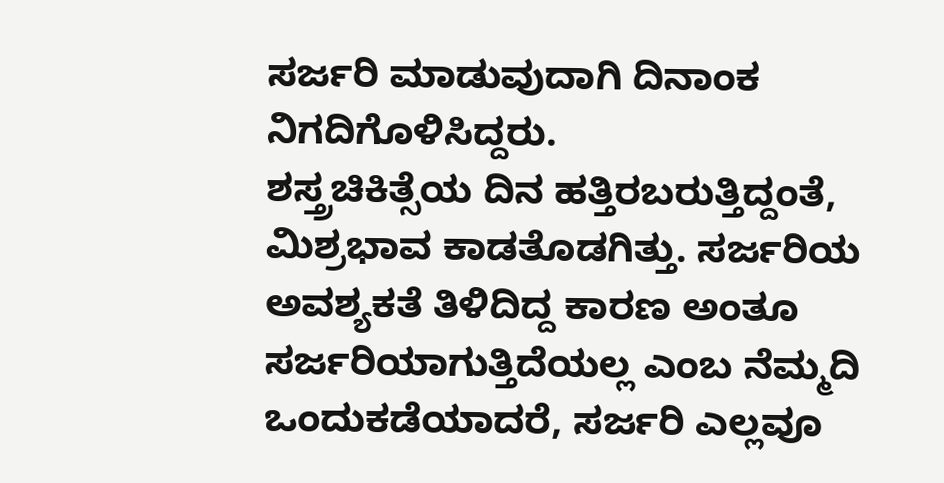ಸರ್ಜರಿ ಮಾಡುವುದಾಗಿ ದಿನಾಂಕ ನಿಗದಿಗೊಳಿಸಿದ್ದರು.
ಶಸ್ತ್ರಚಿಕಿತ್ಸೆಯ ದಿನ ಹತ್ತಿರಬರುತ್ತಿದ್ದಂತೆ, ಮಿಶ್ರಭಾವ ಕಾಡತೊಡಗಿತ್ತು. ಸರ್ಜರಿಯ ಅವಶ್ಯಕತೆ ತಿಳಿದಿದ್ದ ಕಾರಣ ಅಂತೂ ಸರ್ಜರಿಯಾಗುತ್ತಿದೆಯಲ್ಲ ಎಂಬ ನೆಮ್ಮದಿ ಒಂದುಕಡೆಯಾದರೆ, ಸರ್ಜರಿ ಎಲ್ಲವೂ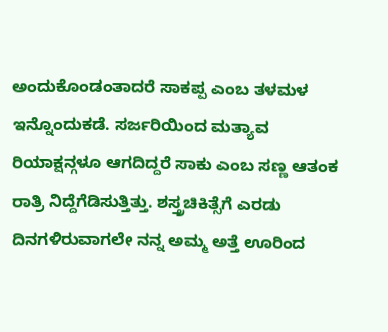ಅಂದುಕೊಂಡಂತಾದರೆ ಸಾಕಪ್ಪ ಎಂಬ ತಳಮಳ ಇನ್ನೊಂದುಕಡೆ. ಸರ್ಜರಿಯಿಂದ ಮತ್ಯಾವ ರಿಯಾಕ್ಷನ್ಗಳೂ ಆಗದಿದ್ದರೆ ಸಾಕು ಎಂಬ ಸಣ್ಣ ಆತಂಕ ರಾತ್ರಿ ನಿದ್ದೆಗೆಡಿಸುತ್ತಿತ್ತು. ಶಸ್ತ್ರಚಿಕಿತ್ಸೆಗೆ ಎರಡು ದಿನಗಳಿರುವಾಗಲೇ ನನ್ನ ಅಮ್ಮ ಅತ್ತೆ ಊರಿಂದ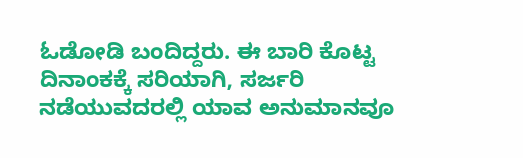ಓಡೋಡಿ ಬಂದಿದ್ದರು. ಈ ಬಾರಿ ಕೊಟ್ಟ ದಿನಾಂಕಕ್ಕೆ ಸರಿಯಾಗಿ, ಸರ್ಜರಿ ನಡೆಯುವದರಲ್ಲಿ ಯಾವ ಅನುಮಾನವೂ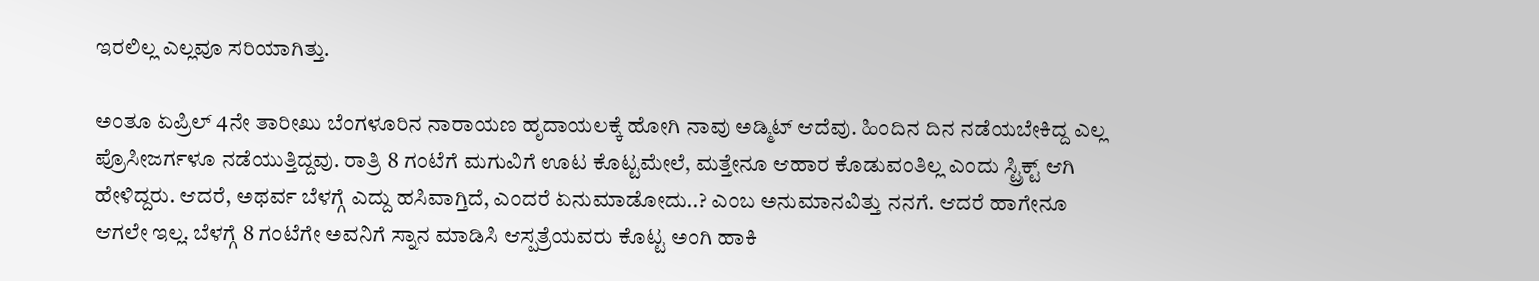ಇರಲಿಲ್ಲ ಎಲ್ಲವೂ ಸರಿಯಾಗಿತ್ತು.

ಅಂತೂ ಏಪ್ರಿಲ್ 4ನೇ ತಾರೀಖು ಬೆಂಗಳೂರಿನ ನಾರಾಯಣ ಹೃದಾಯಲಕ್ಕೆ ಹೋಗಿ ನಾವು ಅಡ್ಮಿಟ್ ಆದೆವು. ಹಿಂದಿನ ದಿನ ನಡೆಯಬೇಕಿದ್ದ ಎಲ್ಲ ಪ್ರೊಸೀಜರ್ಗಳೂ ನಡೆಯುತ್ತಿದ್ದವು. ರಾತ್ರಿ 8 ಗಂಟೆಗೆ ಮಗುವಿಗೆ ಊಟ ಕೊಟ್ಟಮೇಲೆ, ಮತ್ತೇನೂ ಆಹಾರ ಕೊಡುವಂತಿಲ್ಲ ಎಂದು ಸ್ಟ್ರಿಕ್ಟ್ ಆಗಿ ಹೇಳಿದ್ದರು. ಆದರೆ, ಅಥರ್ವ ಬೆಳಗ್ಗೆ ಎದ್ದು ಹಸಿವಾಗ್ತಿದೆ, ಎಂದರೆ ಏನುಮಾಡೋದು..? ಎಂಬ ಅನುಮಾನವಿತ್ತು ನನಗೆ. ಆದರೆ ಹಾಗೇನೂ ಆಗಲೇ ಇಲ್ಲ. ಬೆಳಗ್ಗೆ 8 ಗಂಟೆಗೇ ಅವನಿಗೆ ಸ್ನಾನ ಮಾಡಿಸಿ ಆಸ್ಪತ್ರೆಯವರು ಕೊಟ್ಟ ಅಂಗಿ ಹಾಕಿ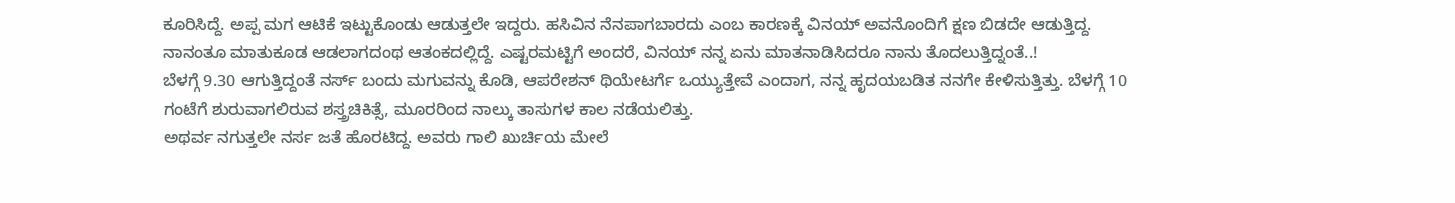ಕೂರಿಸಿದ್ದೆ. ಅಪ್ಪ ಮಗ ಆಟಿಕೆ ಇಟ್ಟುಕೊಂಡು ಆಡುತ್ತಲೇ ಇದ್ದರು. ಹಸಿವಿನ ನೆನಪಾಗಬಾರದು ಎಂಬ ಕಾರಣಕ್ಕೆ ವಿನಯ್ ಅವನೊಂದಿಗೆ ಕ್ಷಣ ಬಿಡದೇ ಆಡುತ್ತಿದ್ದ. ನಾನಂತೂ ಮಾತುಕೂಡ ಆಡಲಾಗದಂಥ ಆತಂಕದಲ್ಲಿದ್ದೆ. ಎಷ್ಟರಮಟ್ಟಿಗೆ ಅಂದರೆ, ವಿನಯ್ ನನ್ನ ಏನು ಮಾತನಾಡಿಸಿದರೂ ನಾನು ತೊದಲುತ್ತಿದ್ನಂತೆ..!
ಬೆಳಗ್ಗೆ 9.30 ಆಗುತ್ತಿದ್ದಂತೆ ನರ್ಸ್ ಬಂದು ಮಗುವನ್ನು ಕೊಡಿ, ಆಪರೇಶನ್ ಥಿಯೇಟರ್ಗೆ ಒಯ್ಯುತ್ತೇವೆ ಎಂದಾಗ, ನನ್ನ ಹೃದಯಬಡಿತ ನನಗೇ ಕೇಳಿಸುತ್ತಿತ್ತು. ಬೆಳಗ್ಗೆ 10 ಗಂಟೆಗೆ ಶುರುವಾಗಲಿರುವ ಶಸ್ತ್ರಚಿಕಿತ್ಸೆ, ಮೂರರಿಂದ ನಾಲ್ಕು ತಾಸುಗಳ ಕಾಲ ನಡೆಯಲಿತ್ತು.
ಅಥರ್ವ ನಗುತ್ತಲೇ ನರ್ಸ ಜತೆ ಹೊರಟಿದ್ದ. ಅವರು ಗಾಲಿ ಖುರ್ಚಿಯ ಮೇಲೆ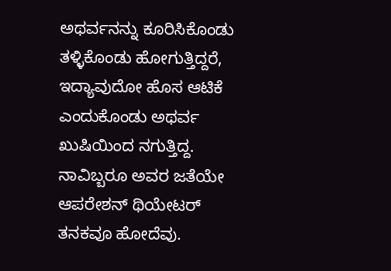ಅಥರ್ವನನ್ನು ಕೂರಿಸಿಕೊಂಡು ತಳ್ಳಿಕೊಂಡು ಹೋಗುತ್ತಿದ್ದರೆ, ಇದ್ಯಾವುದೋ ಹೊಸ ಆಟಿಕೆ ಎಂದುಕೊಂಡು ಅಥರ್ವ ಖುಷಿಯಿಂದ ನಗುತ್ತಿದ್ದ. ನಾವಿಬ್ಬರೂ ಅವರ ಜತೆಯೇ ಆಪರೇಶನ್ ಥಿಯೇಟರ್ ತನಕವೂ ಹೋದೆವು.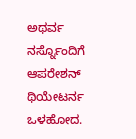ಅಥರ್ವ ನರ್ಸ್ನೊಂದಿಗೆ ಆಪರೇಶನ್ ಥಿಯೇಟರ್ನ ಒಳಹೋದ.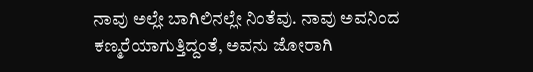ನಾವು ಅಲ್ಲೇ ಬಾಗಿಲಿನಲ್ಲೇ ನಿಂತೆವು. ನಾವು ಅವನಿಂದ ಕಣ್ಮರೆಯಾಗುತ್ತಿದ್ದಂತೆ, ಅವನು ಜೋರಾಗಿ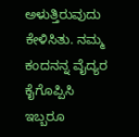ಅಳುತ್ತಿರುವುದು ಕೇಳಿಸಿತು. ನಮ್ಮ ಕಂದನನ್ನ ವೈದ್ಯರ ಕೈಗೊಪ್ಪಿಸಿ ಇಬ್ಬರೂ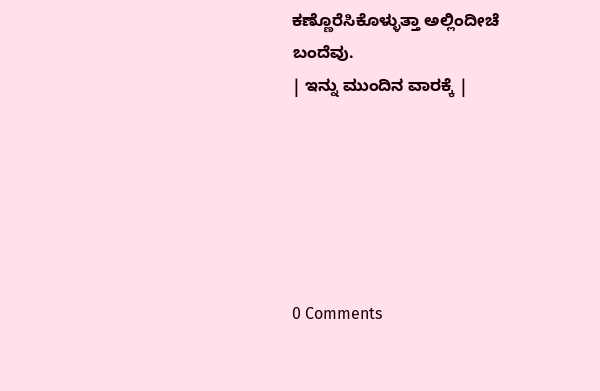ಕಣ್ಣೊರೆಸಿಕೊಳ್ಳುತ್ತಾ ಅಲ್ಲಿಂದೀಚೆ ಬಂದೆವು.
| ಇನ್ನು ಮುಂದಿನ ವಾರಕ್ಕೆ |






0 Comments